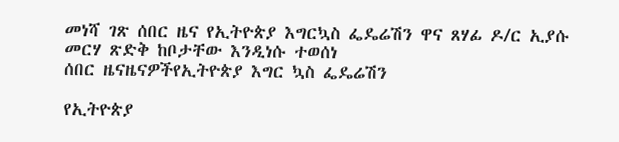መነሻ ገጽ ሰበር ዜና የኢትዮጵያ እግርኳስ ፌዴሬሽን ዋና ጸሃፊ ዶ/ር ኢያሱ መርሃ ጽድቅ ከቦታቸው እንዲነሱ ተወሰነ
ሰበር ዜናዜናዎችየኢትዮጵያ እግር ኳስ ፌዴሬሽን

የኢትዮጵያ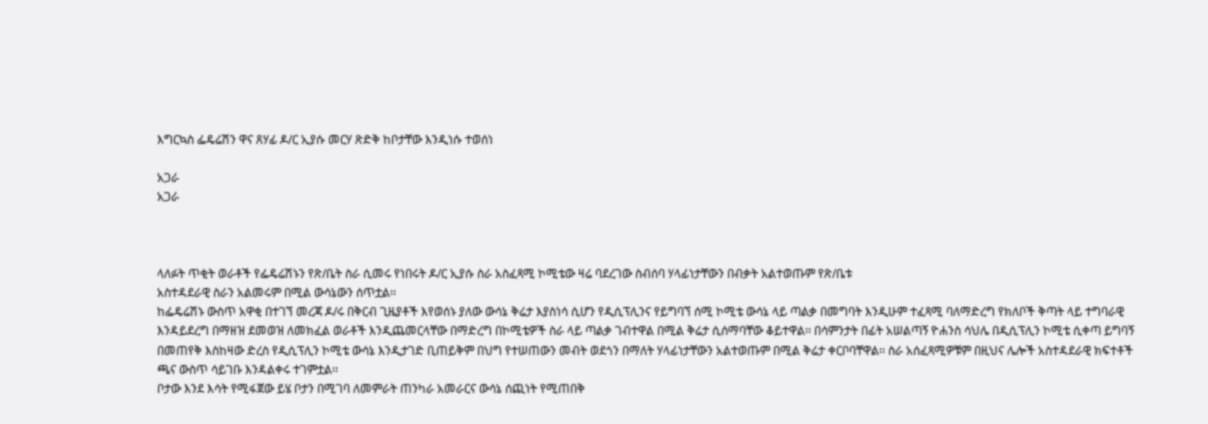እግርኳስ ፌዴሬሽን ዋና ጸሃፊ ዶ/ር ኢያሱ መርሃ ጽድቅ ከቦታቸው እንዲነሱ ተወሰነ

አጋራ
አጋራ



ላለፉት ጥቂት ወራቶች የፌዴሬሽኑን የጽ/ቤት ስራ ሲመሩ የነበሩት ዶ/ር ኢያሱ ስራ አስፈጻሚ ኮሚቴው ዛሬ ባደረገው ስብሰባ ሃላፊነታቸውን በብቃት አልተወጡም የጽ/ቤቱ
አስተዳደራዊ ስራን አልመሩም በሚል ውሳኔውን ሰጥቷል፡፡
ከፌዴሬሽኑ ውስጥ አዋቂ በተገኘ መረጃ ዶ/ሩ በቅርብ ጊዜያቶች እየወሰኑ ያለው ውሳኔ ቅሬታ እያስነሳ ሲሆን የዲሲፕሊንና የይግባኘ ሰሚ ኮሚቴ ውሳኔ ላይ ጣልቃ በመግባት እንዲሁም ተፈጻሚ ባለማድረግ የክለቦች ቅጣት ላይ ተግባራዊ እንዳይደረግ በማዘዝ ደመወዝ ለመክፈል ወራቶች እንዲጨመርላቸው በማድረግ በኮሚቴዎች ስራ ላይ ጣልቃ ገብተዋል በሚል ቅሬታ ሲሰማባቸው ቆይተዋል፡፡ በሳምንታት በፊት አሠልጣኝ ዮሐንስ ሳህሌ በዲሲፕሊን ኮሚቴ ሲቀጣ ይግባኝ በመጠየቅ እስከዛው ድረስ የዲሲፕሊን ኮሚቴ ውሳኔ እንዲታገድ ቢጠይቅም በህግ የተሠጠውን መብት ወደጎን በማለት ሃላፊነታቸውን አልተወጡም በሚል ቅሬታ ቀርቦባቸዋል፡፡ ስራ አሰፈጻሚዎቹም በዚህና ሌሎች አስተዳደራዊ ክፍተቶች ጫና ውስጥ ሳይገቡ እንዳልቀሩ ተገምቷል፡፡
ቦታው እንደ እሳት የሚፋጀው ይሄ ቦታን በሚገባ ለመምራት ጠንካራ አመራርና ውሳኔ ሰጪነት የሚጠበቅ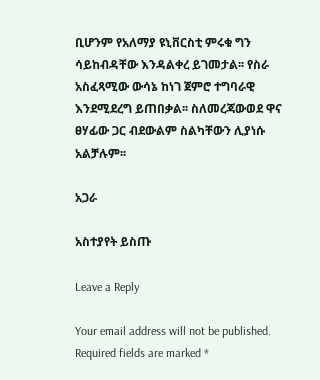ቢሆንም የአለማያ ዩኒቨርስቲ ምሩቁ ግን ሳይከብዳቸው እንዳልቀረ ይገመታል፡፡ የስራ አስፈጻሚው ውሳኔ ከነገ ጀምሮ ተግባራዊ እንደሚደረግ ይጠበቃል፡፡ ስለመረጃውወደ ዋና ፀሃፊው ጋር ብደውልም ስልካቸውን ሊያነሱ አልቻሉም፡፡

አጋራ

አስተያየት ይስጡ

Leave a Reply

Your email address will not be published. Required fields are marked *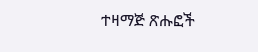ተዛማጅ ጽሑፎች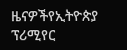ዜናዎችየኢትዮጵያ ፕሪሚየር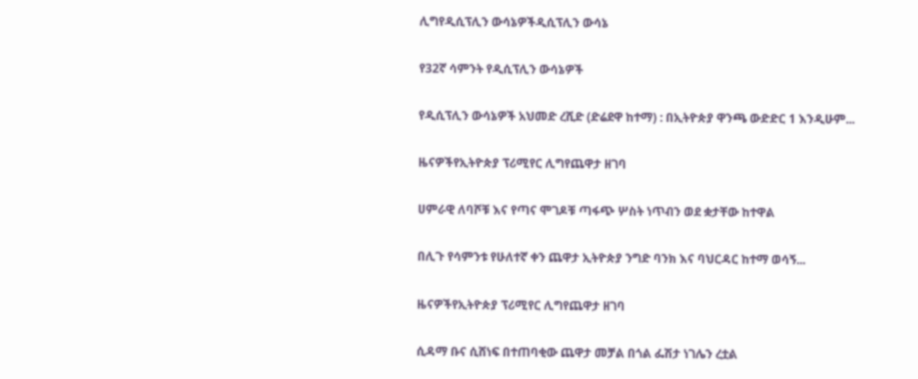ሊግየዲሲፕሊን ውሳኔዎችዲሲፕሊን ውሳኔ

የ32ኛ ሳምንት የዲሲፕሊን ውሳኔዎች

የዲሲፕሊን ውሳኔዎች አህመድ ረሺድ (ድሬደዋ ከተማ) : በኢትዮጵያ ዋንጫ ውድድር 1 እንዲሁም...

ዜናዎችየኢትዮጵያ ፕሪሚየር ሊግየጨዋታ ዘገባ

ሀምራዊ ለባሾቹ እና የጣና ሞገዶቹ ጣፋጭ ሦስት ነጥብን ወደ ቋታቸው ከተዋል

በሊጉ የሳምንቱ የሁለተኛ ቀን ጨዋታ ኢትዮጵያ ንግድ ባንክ እና ባህርዳር ከተማ ወሳኝ...

ዜናዎችየኢትዮጵያ ፕሪሚየር ሊግየጨዋታ ዘገባ

ሲዳማ ቡና ሲሸነፍ በተጠባቂው ጨዋታ መቻል በጎል ፌሽታ ነገሌን ረቷል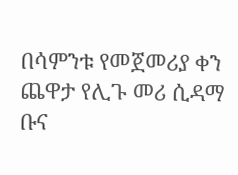በሳምንቱ የመጀመሪያ ቀን ጨዋታ የሊጉ መሪ ሲዳማ ቡና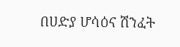በሀድያ ሆሳዕና ሽንፈት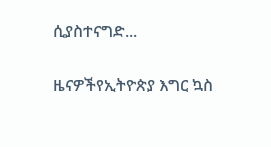ሲያስተናግድ...

ዜናዎችየኢትዮጵያ እግር ኳስ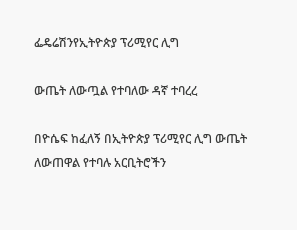ፌዴሬሽንየኢትዮጵያ ፕሪሚየር ሊግ

ውጤት ለውጧል የተባለው ዳኛ ተባረረ

በዮሴፍ ከፈለኝ በኢትዮጵያ ፕሪሚየር ሊግ ውጤት ለውጠዋል የተባሉ አርቢትሮችን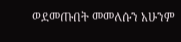ወደመጡበት መመለሱን አሁንም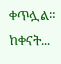ቀጥሏል። ከቀናት...